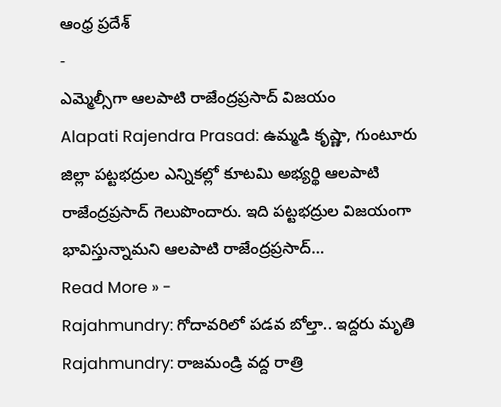ఆంధ్ర ప్రదేశ్
-
ఎమ్మెల్సీగా ఆలపాటి రాజేంద్రప్రసాద్ విజయం
Alapati Rajendra Prasad: ఉమ్మడి కృష్ణా, గుంటూరు జిల్లా పట్టభద్రుల ఎన్నికల్లో కూటమి అభ్యర్థి ఆలపాటి రాజేంద్రప్రసాద్ గెలుపొందారు. ఇది పట్టభద్రుల విజయంగా భావిస్తున్నామని ఆలపాటి రాజేంద్రప్రసాద్…
Read More » -
Rajahmundry: గోదావరిలో పడవ బోల్తా.. ఇద్దరు మృతి
Rajahmundry: రాజమండ్రి వద్ద రాత్రి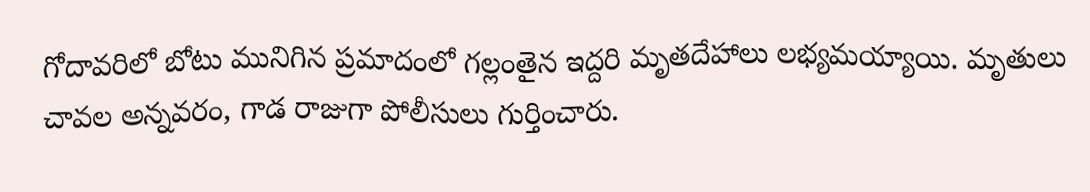గోదావరిలో బోటు మునిగిన ప్రమాదంలో గల్లంతైన ఇద్దరి మృతదేహాలు లభ్యమయ్యాయి. మృతులు చావల అన్నవరం, గాడ రాజుగా పోలీసులు గుర్తించారు.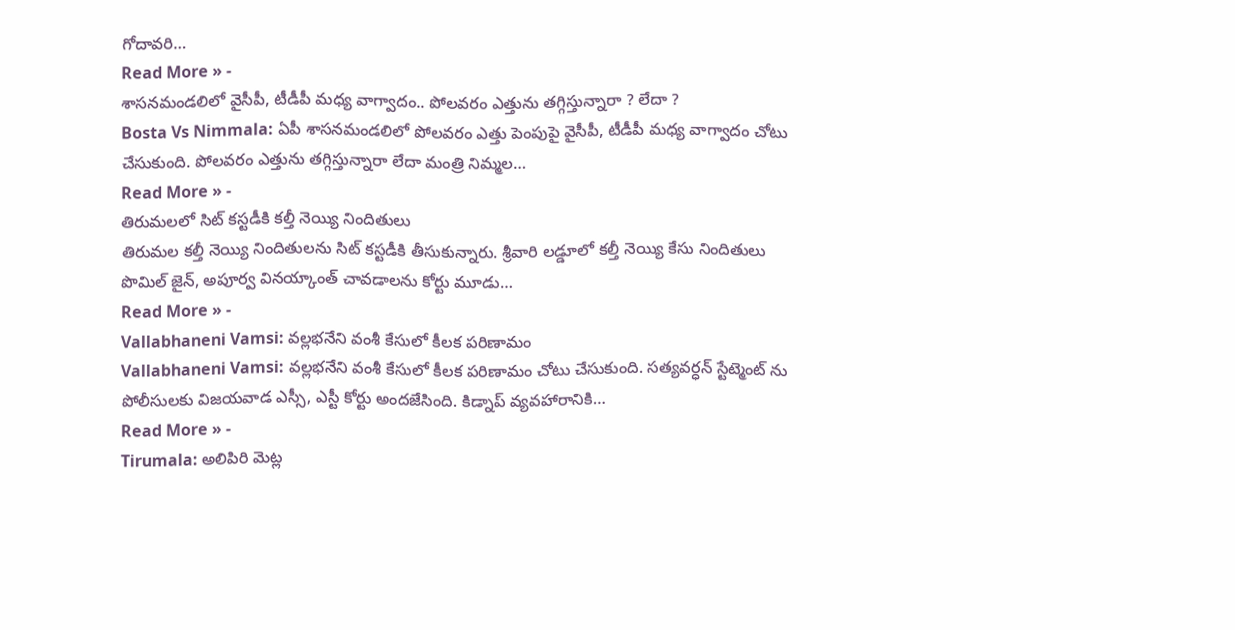గోదావరి…
Read More » -
శాసనమండలిలో వైసీపీ, టీడీపీ మధ్య వాగ్వాదం.. పోలవరం ఎత్తును తగ్గిస్తున్నారా ? లేదా ?
Bosta Vs Nimmala: ఏపీ శాసనమండలిలో పోలవరం ఎత్తు పెంపుపై వైసీపీ, టీడీపీ మధ్య వాగ్వాదం చోటు చేసుకుంది. పోలవరం ఎత్తును తగ్గిస్తున్నారా లేదా మంత్రి నిమ్మల…
Read More » -
తిరుమలలో సిట్ కస్టడీకి కల్తీ నెయ్యి నిందితులు
తిరుమల కల్తీ నెయ్యి నిందితులను సిట్ కస్టడీకి తీసుకున్నారు. శ్రీవారి లడ్డూలో కల్తీ నెయ్యి కేసు నిందితులు పొమిల్ జైన్, అపూర్వ వినయ్కాంత్ చావడాలను కోర్టు మూడు…
Read More » -
Vallabhaneni Vamsi: వల్లభనేని వంశీ కేసులో కీలక పరిణామం
Vallabhaneni Vamsi: వల్లభనేని వంశీ కేసులో కీలక పరిణామం చోటు చేసుకుంది. సత్యవర్ధన్ స్టేట్మెంట్ ను పోలీసులకు విజయవాడ ఎస్సీ, ఎస్టీ కోర్టు అందజేసింది. కిడ్నాప్ వ్యవహారానికి…
Read More » -
Tirumala: అలిపిరి మెట్ల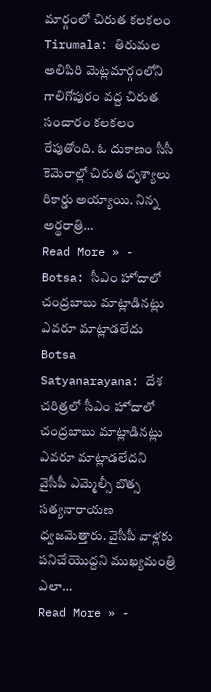మార్గంలో చిరుత కలకలం
Tirumala: తిరుమల అలిపిరి మెట్లమార్గంలోని గాలిగోపురం వద్ద చిరుత సంచారం కలకలం రేపుతోంది. ఓ దుకాణం సీసీ కెమెరాల్లో చిరుత దృశ్యాలు రికార్డు అయ్యాయి. నిన్న అర్థరాత్రి…
Read More » -
Botsa: సీఎం హోదాలో చంద్రబాబు మాట్లాడినట్లు ఎవరూ మాట్లాడలేదు
Botsa Satyanarayana: దేశ చరిత్రలో సీఎం హోదాలో చంద్రబాబు మాట్లాడినట్లు ఎవరూ మాట్లాడలేదని వైసీపీ ఎమ్మెల్సీ బొత్స సత్యనారాయణ ధ్వజమెత్తారు. వైసీపీ వాళ్లకు పనిచేయొద్దని ముఖ్యమంత్రి ఎలా…
Read More » -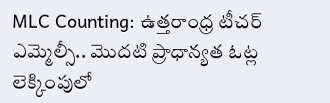MLC Counting: ఉత్తరాంధ్ర టీచర్ ఎమ్మెల్సీ.. మొదటి ప్రాధాన్యత ఓట్ల లెక్కింపులో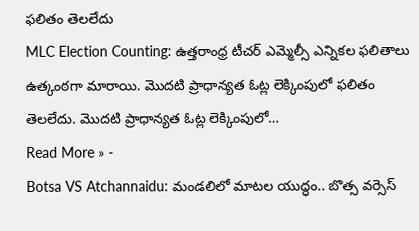ఫలితం తెలలేదు
MLC Election Counting: ఉత్తరాంధ్ర టీచర్ ఎమ్మెల్సీ ఎన్నికల ఫలితాలు ఉత్కంఠగా మారాయి. మొదటి ప్రాధాన్యత ఓట్ల లెక్కింపులో ఫలితం తెలలేదు. మొదటి ప్రాధాన్యత ఓట్ల లెక్కింపులో…
Read More » -
Botsa VS Atchannaidu: మండలిలో మాటల యుద్ధం.. బొత్స వర్సెస్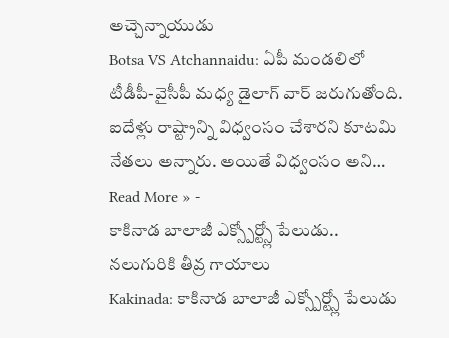అచ్చెన్నాయుడు
Botsa VS Atchannaidu: ఏపీ మండలిలో టీడీపీ-వైసీపీ మధ్య డైలాగ్ వార్ జరుగుతోంది. ఐదేళ్లు రాష్ట్రాన్ని విధ్వంసం చేశారని కూటమి నేతలు అన్నారు. అయితే విధ్వంసం అని…
Read More » -
కాకినాడ బాలాజీ ఎక్స్పోర్ట్స్లో పేలుడు.. నలుగురికి తీవ్ర గాయాలు
Kakinada: కాకినాడ బాలాజీ ఎక్స్పోర్ట్స్లో పేలుడు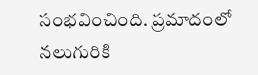సంభవించింది. ప్రమాదంలో నలుగురికి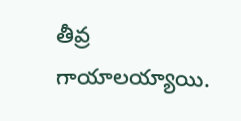తీవ్ర గాయాలయ్యాయి.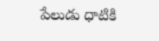పేలుడు ధాటికి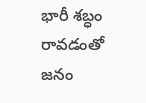భారీ శబ్ధం రావడంతో జనం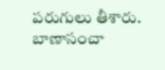పరుగులు తీశారు. బాణాసంచా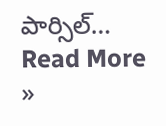పార్సిల్…
Read More »